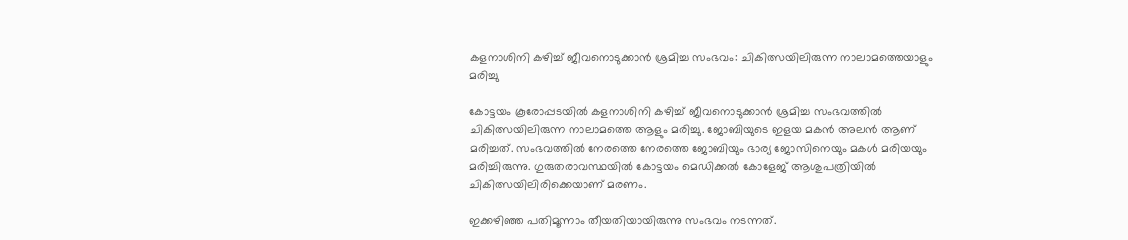കളനാശിനി കഴിച്ച് ജീവനൊടുക്കാൻ ശ്രമിച്ച സംഭവം: ചികിത്സയിലിരുന്ന നാലാമത്തെയാളും മരിച്ചു

കോട്ടയം കൂരോപ്പടയിൽ കളനാശിനി കഴിച്ച് ജീവനൊടുക്കാൻ ശ്രമിച്ച സംഭവത്തിൽ ചികിത്സയിലിരുന്ന നാലാമത്തെ ആളും മരിച്ചു. ജോബിയുടെ ഇളയ മകൻ അലൻ ആണ് മരിച്ചത്. സംഭവത്തിൽ നേരത്തെ നേരത്തെ ജോബിയും ഭാര്യ ജോസിനെയും മകൾ മരിയയും മരിച്ചിരുന്നു. ഗുരുതരാവസ്ഥയിൽ കോട്ടയം മെഡിക്കൽ കോളേജ് ആശുപത്രിയിൽ ചികിത്സയിലിരിക്കെയാണ് മരണം.

ഇക്കഴിഞ്ഞ പതിമൂന്നാം തീയതിയായിരുന്നു സംഭവം നടന്നത്.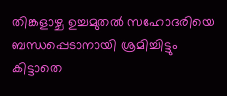തിങ്കളാഴ്ച ഉച്ചമുതൽ സഹോദരിയെ ബന്ധപ്പെടാനായി ശ്രമിച്ചിട്ടും കിട്ടാതെ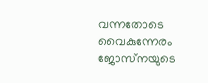വന്നതോടെ വൈകുന്നേരം ജോസ്‌നയുടെ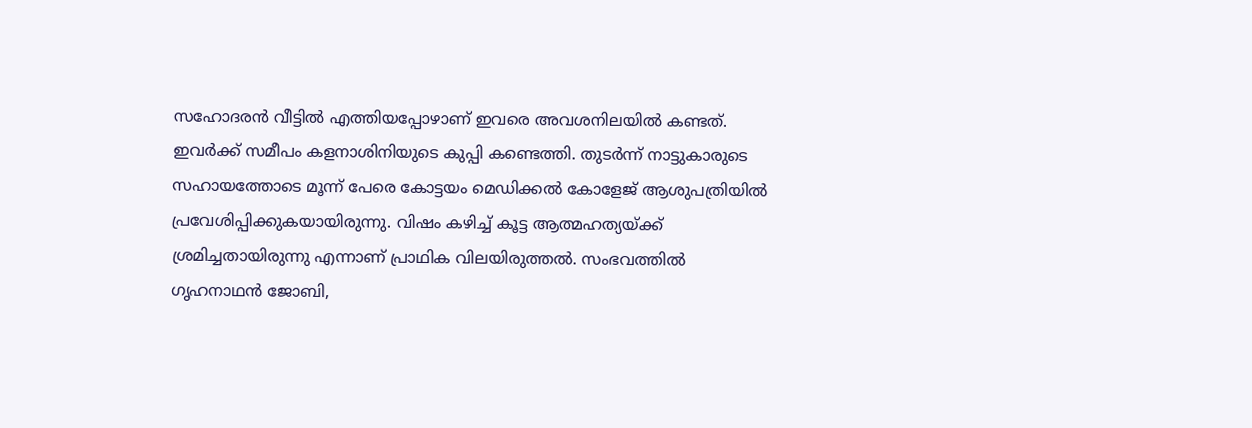സഹോദരൻ വീട്ടിൽ എത്തിയപ്പോഴാണ് ഇവരെ അവശനിലയിൽ കണ്ടത്. ഇവർക്ക് സമീപം കളനാശിനിയുടെ കുപ്പി കണ്ടെത്തി. തുടർന്ന് നാട്ടുകാരുടെ സഹായത്തോടെ മൂന്ന് പേരെ കോട്ടയം മെഡിക്കൽ കോളേജ് ആശുപത്രിയിൽ പ്രവേശിപ്പിക്കുകയായിരുന്നു. വിഷം കഴിച്ച് കൂട്ട ആത്മഹത്യയ്ക്ക് ശ്രമിച്ചതായിരുന്നു എന്നാണ് പ്രാഥിക വിലയിരുത്തൽ. സംഭവത്തിൽ ഗൃഹനാഥൻ ജോബി,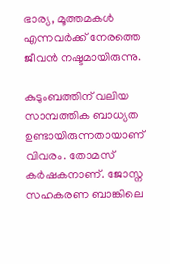ഭാര്യ, മൂത്തമകൾ എന്നവർക്ക് നേരത്തെ ജീവൻ നഷ്ടമായിരുന്നു.

കുടുംബത്തിന് വലിയ സാമ്പത്തിക ബാധ്യത ഉണ്ടായിരുന്നതായാണ് വിവരം. തോമസ് കർഷകനാണ്. ജോസ്ന സഹകരണ ബാങ്കിലെ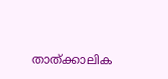താത്ക്കാലിക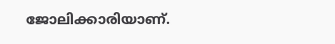ജോലിക്കാരിയാണ്.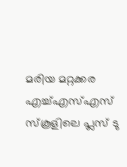മരിയ മറ്റക്കര എച്ച്എസ്എസ് സ്‌കൂളിലെ പ്ലസ് ടു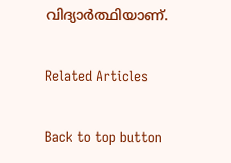വിദ്യാർത്ഥിയാണ്.

Related Articles

Back to top button